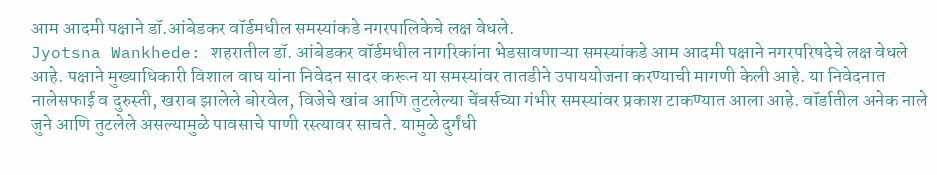आम आदमी पक्षाने डॉ.आंबेडकर वॉर्डमधील समस्यांकडे नगरपालिकेचे लक्ष वेधले.
Jyotsna Wankhede: शहरातील डॉ. आंबेडकर वॉर्डमधील नागरिकांना भेडसावणाऱ्या समस्यांकडे आम आदमी पक्षाने नगरपरिषदेचे लक्ष वेधले आहे. पक्षाने मुख्याधिकारी विशाल वाघ यांना निवेदन सादर करून या समस्यांवर तातडीने उपाययोजना करण्याची मागणी केली आहे. या निवेदनात नालेसफाई व दुरुस्ती, खराब झालेले बोरवेल, विजेचे खांब आणि तुटलेल्या चेंबर्सच्या गंभीर समस्यांवर प्रकाश टाकण्यात आला आहे. वॉर्डातील अनेक नाले जुने आणि तुटलेले असल्यामुळे पावसाचे पाणी रस्त्यावर साचते. यामुळे दुर्गंधी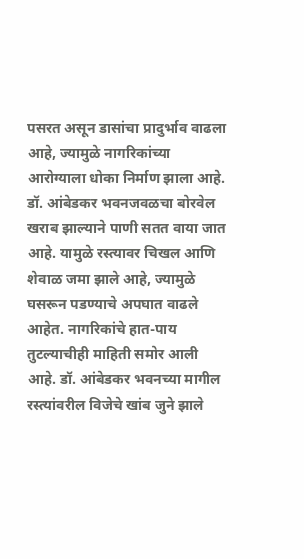पसरत असून डासांचा प्रादुर्भाव वाढला आहे, ज्यामुळे नागरिकांच्या आरोग्याला धोका निर्माण झाला आहे. डॉ. आंबेडकर भवनजवळचा बोरवेल खराब झाल्याने पाणी सतत वाया जात आहे. यामुळे रस्त्यावर चिखल आणि शेवाळ जमा झाले आहे, ज्यामुळे घसरून पडण्याचे अपघात वाढले आहेत. नागरिकांचे हात-पाय तुटल्याचीही माहिती समोर आली आहे. डॉ. आंबेडकर भवनच्या मागील रस्त्यांवरील विजेचे खांब जुने झाले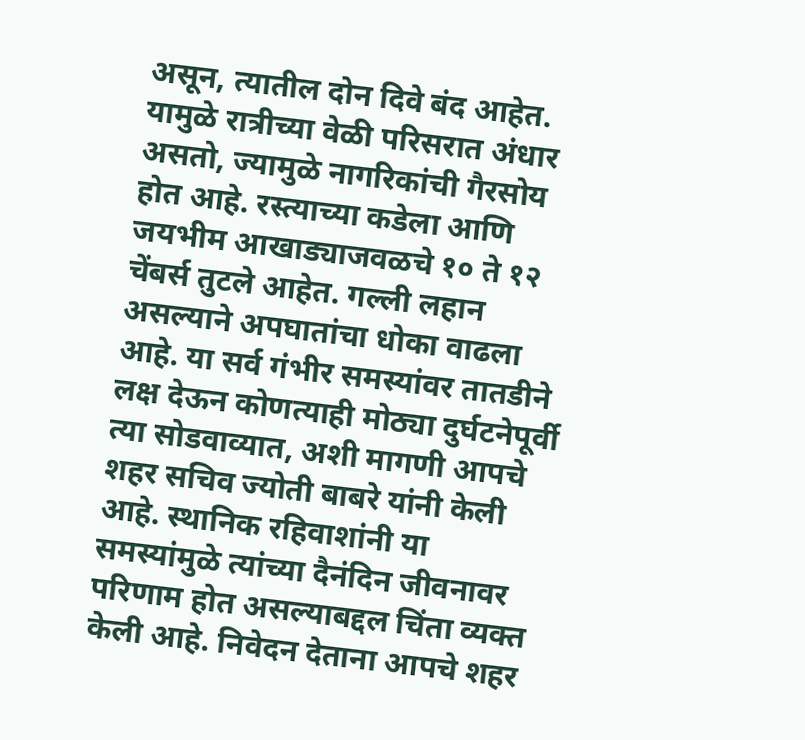असून, त्यातील दोन दिवे बंद आहेत. यामुळे रात्रीच्या वेळी परिसरात अंधार असतो, ज्यामुळे नागरिकांची गैरसोय होत आहे. रस्त्याच्या कडेला आणि जयभीम आखाड्याजवळचे १० ते १२ चेंबर्स तुटले आहेत. गल्ली लहान असल्याने अपघातांचा धोका वाढला आहे. या सर्व गंभीर समस्यांवर तातडीने लक्ष देऊन कोणत्याही मोठ्या दुर्घटनेपूर्वी त्या सोडवाव्यात, अशी मागणी आपचे शहर सचिव ज्योती बाबरे यांनी केली आहे. स्थानिक रहिवाशांनी या समस्यांमुळे त्यांच्या दैनंदिन जीवनावर परिणाम होत असल्याबद्दल चिंता व्यक्त केली आहे. निवेदन देताना आपचे शहर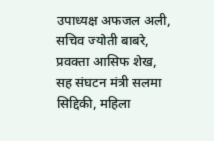उपाध्यक्ष अफजल अली, सचिव ज्योती बाबरे, प्रवक्ता आसिफ शेख, सह संघटन मंत्री सलमा सिद्दिकी, महिला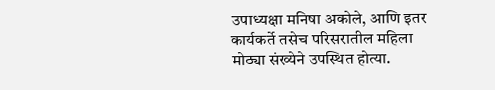उपाध्यक्षा मनिषा अकोले, आणि इतर कार्यकर्ते तसेच परिसरातील महिला मोठ्या संख्येने उपस्थित होत्या.